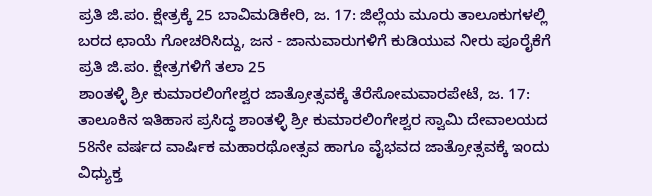ಪ್ರತಿ ಜಿ.ಪಂ. ಕ್ಷೇತ್ರಕ್ಕೆ 25 ಬಾವಿಮಡಿಕೇರಿ, ಜ. 17: ಜಿಲ್ಲೆಯ ಮೂರು ತಾಲೂಕುಗಳಲ್ಲಿ ಬರದ ಛಾಯೆ ಗೋಚರಿಸಿದ್ದು, ಜನ - ಜಾನುವಾರುಗಳಿಗೆ ಕುಡಿಯುವ ನೀರು ಪೂರೈಕೆಗೆ ಪ್ರತಿ ಜಿ.ಪಂ. ಕ್ಷೇತ್ರಗಳಿಗೆ ತಲಾ 25
ಶಾಂತಳ್ಳಿ ಶ್ರೀ ಕುಮಾರಲಿಂಗೇಶ್ವರ ಜಾತ್ರೋತ್ಸವಕ್ಕೆ ತೆರೆಸೋಮವಾರಪೇಟೆ, ಜ. 17: ತಾಲೂಕಿನ ಇತಿಹಾಸ ಪ್ರಸಿದ್ಧ ಶಾಂತಳ್ಳಿ ಶ್ರೀ ಕುಮಾರಲಿಂಗೇಶ್ವರ ಸ್ವಾಮಿ ದೇವಾಲಯದ 58ನೇ ವರ್ಷದ ವಾರ್ಷಿಕ ಮಹಾರಥೋತ್ಸವ ಹಾಗೂ ವೈಭವದ ಜಾತ್ರೋತ್ಸವಕ್ಕೆ ಇಂದು ವಿಧ್ಯುಕ್ತ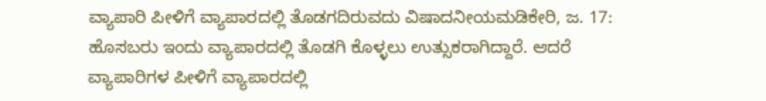ವ್ಯಾಪಾರಿ ಪೀಳಿಗೆ ವ್ಯಾಪಾರದಲ್ಲಿ ತೊಡಗದಿರುವದು ವಿಷಾದನೀಯಮಡಿಕೇರಿ, ಜ. 17: ಹೊಸಬರು ಇಂದು ವ್ಯಾಪಾರದಲ್ಲಿ ತೊಡಗಿ ಕೊಳ್ಳಲು ಉತ್ಸುಕರಾಗಿದ್ದಾರೆ. ಆದರೆ ವ್ಯಾಪಾರಿಗಳ ಪೀಳಿಗೆ ವ್ಯಾಪಾರದಲ್ಲಿ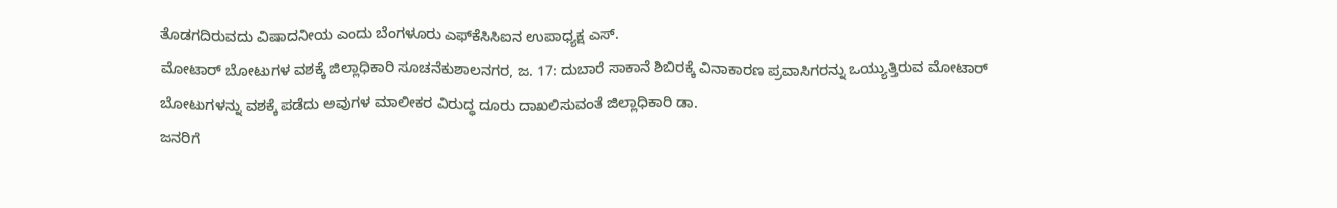ತೊಡಗದಿರುವದು ವಿಷಾದನೀಯ ಎಂದು ಬೆಂಗಳೂರು ಎಫ್‍ಕೆಸಿಸಿಐನ ಉಪಾಧ್ಯಕ್ಷ ಎಸ್.
ಮೋಟಾರ್ ಬೋಟುಗಳ ವಶಕ್ಕೆ ಜಿಲ್ಲಾಧಿಕಾರಿ ಸೂಚನೆಕುಶಾಲನಗರ, ಜ. 17: ದುಬಾರೆ ಸಾಕಾನೆ ಶಿಬಿರಕ್ಕೆ ವಿನಾಕಾರಣ ಪ್ರವಾಸಿಗರನ್ನು ಒಯ್ಯುತ್ತಿರುವ ಮೋಟಾರ್ ಬೋಟುಗಳನ್ನು ವಶಕ್ಕೆ ಪಡೆದು ಅವುಗಳ ಮಾಲೀಕರ ವಿರುದ್ಧ ದೂರು ದಾಖಲಿಸುವಂತೆ ಜಿಲ್ಲಾಧಿಕಾರಿ ಡಾ.
ಜನರಿಗೆ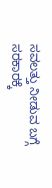ಸವಲತ್ತು ನೀಡುವ ಬಗ್ಗೆ ಸರಕಾರಕ್ಕೆ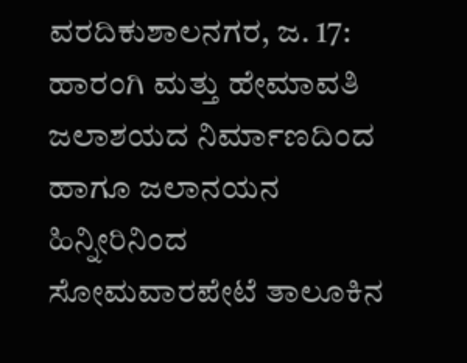ವರದಿಕುಶಾಲನಗರ, ಜ. 17: ಹಾರಂಗಿ ಮತ್ತು ಹೇಮಾವತಿ ಜಲಾಶಯದ ನಿರ್ಮಾಣದಿಂದ ಹಾಗೂ ಜಲಾನಯನ ಹಿನ್ನೀರಿನಿಂದ ಸೋಮವಾರಪೇಟೆ ತಾಲೂಕಿನ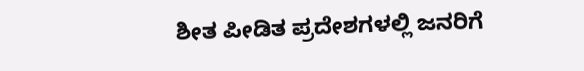ಶೀತ ಪೀಡಿತ ಪ್ರದೇಶಗಳಲ್ಲಿ ಜನರಿಗೆ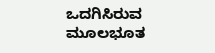ಒದಗಿಸಿರುವ ಮೂಲಭೂತ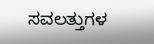ಸವಲತ್ತುಗಳ